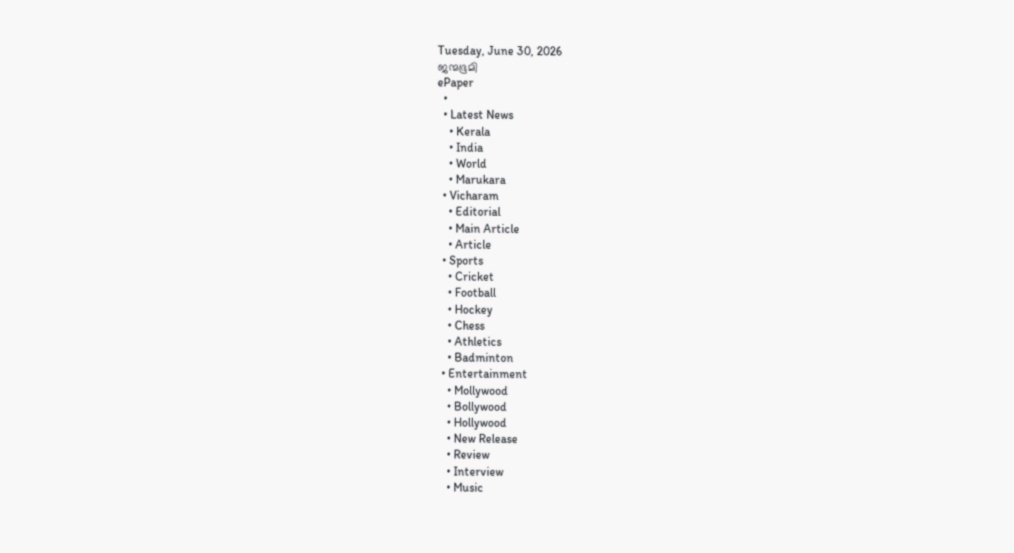Tuesday, June 30, 2026
ജന്മഭൂമി
ePaper
  •
  • Latest News
    • Kerala
    • India
    • World
    • Marukara
  • Vicharam
    • Editorial
    • Main Article
    • Article
  • Sports
    • Cricket
    • Football
    • Hockey
    • Chess
    • Athletics
    • Badminton
  • Entertainment
    • Mollywood
    • Bollywood
    • Hollywood
    • New Release
    • Review
    • Interview
    • Music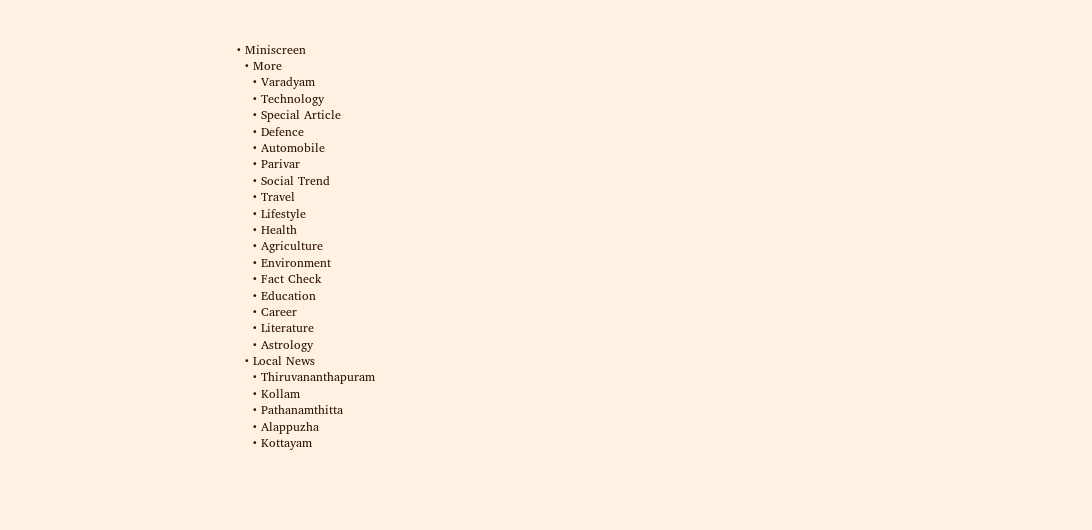• Miniscreen
  • More
    • Varadyam
    • Technology
    • Special Article
    • Defence
    • Automobile
    • Parivar
    • Social Trend
    • Travel
    • Lifestyle
    • Health
    • Agriculture
    • Environment
    • Fact Check
    • Education
    • Career
    • Literature
    • Astrology
  • Local News
    • Thiruvananthapuram
    • Kollam
    • Pathanamthitta
    • Alappuzha
    • Kottayam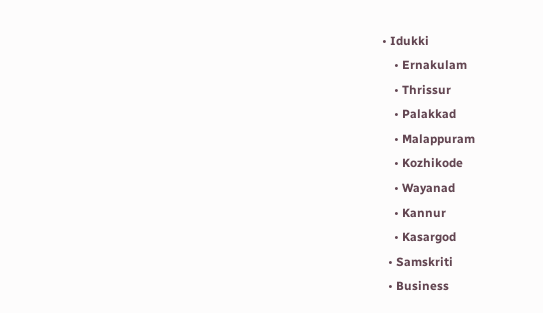• Idukki
    • Ernakulam
    • Thrissur
    • Palakkad
    • Malappuram
    • Kozhikode
    • Wayanad
    • Kannur
    • Kasargod
  • Samskriti
  • Business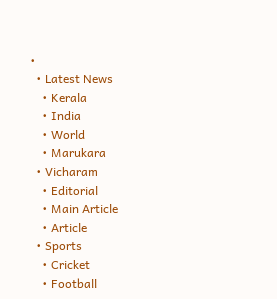•
  • Latest News
    • Kerala
    • India
    • World
    • Marukara
  • Vicharam
    • Editorial
    • Main Article
    • Article
  • Sports
    • Cricket
    • Football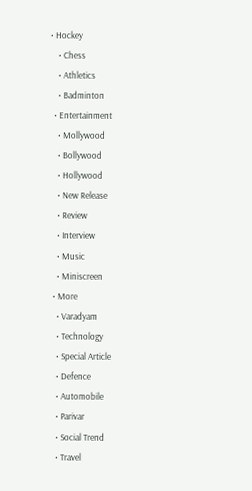• Hockey
    • Chess
    • Athletics
    • Badminton
  • Entertainment
    • Mollywood
    • Bollywood
    • Hollywood
    • New Release
    • Review
    • Interview
    • Music
    • Miniscreen
  • More
    • Varadyam
    • Technology
    • Special Article
    • Defence
    • Automobile
    • Parivar
    • Social Trend
    • Travel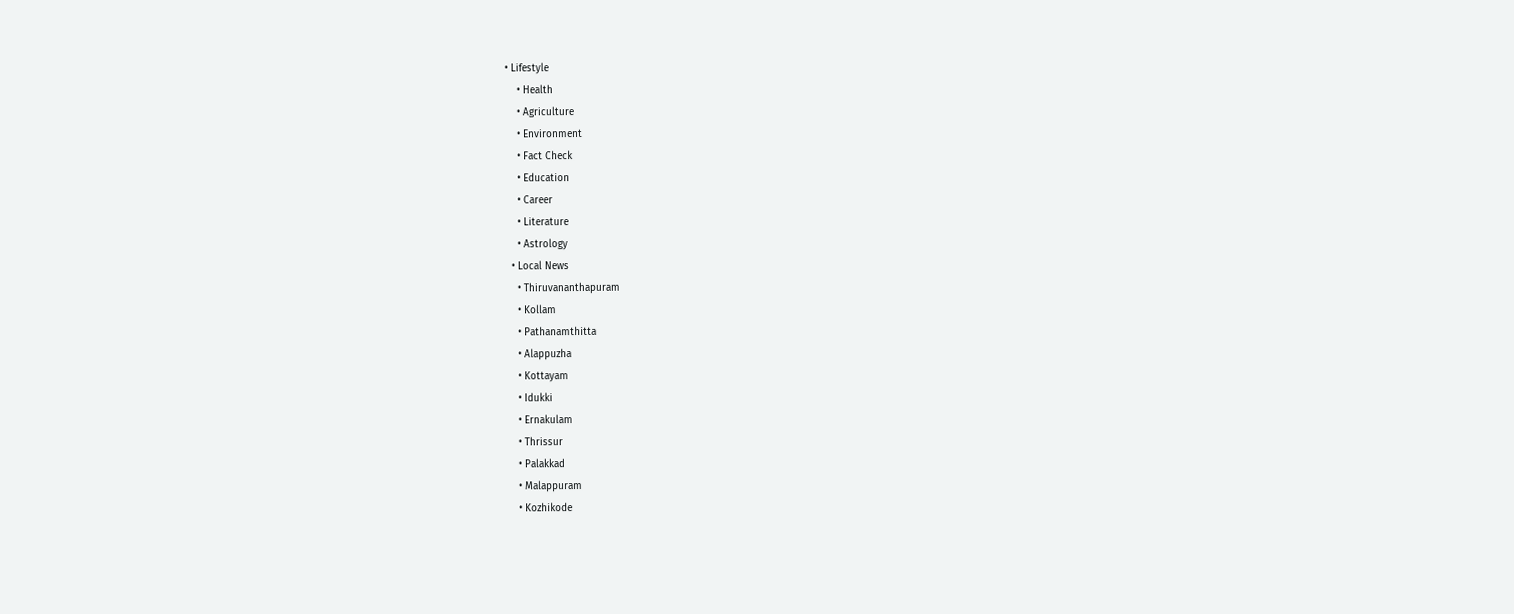• Lifestyle
    • Health
    • Agriculture
    • Environment
    • Fact Check
    • Education
    • Career
    • Literature
    • Astrology
  • Local News
    • Thiruvananthapuram
    • Kollam
    • Pathanamthitta
    • Alappuzha
    • Kottayam
    • Idukki
    • Ernakulam
    • Thrissur
    • Palakkad
    • Malappuram
    • Kozhikode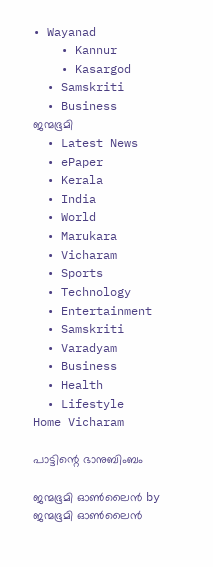• Wayanad
    • Kannur
    • Kasargod
  • Samskriti
  • Business
ജന്മഭൂമി
  • Latest News
  • ePaper
  • Kerala
  • India
  • World
  • Marukara
  • Vicharam
  • Sports
  • Technology
  • Entertainment
  • Samskriti
  • Varadyam
  • Business
  • Health
  • Lifestyle
Home Vicharam

പാട്ടിന്റെ ഭാനുബിംബം

ജന്മഭൂമി ഓണ്‍ലൈന്‍ by ജന്മഭൂമി ഓണ്‍ലൈന്‍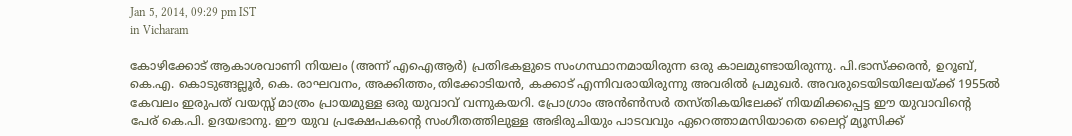Jan 5, 2014, 09:29 pm IST
in Vicharam

കോഴിക്കോട്‌ ആകാശവാണി നിയലം (അന്ന്‌ എഐആര്‍) പ്രതിഭകളുടെ സംഗസ്ഥാനമായിരുന്ന ഒരു കാലമുണ്ടായിരുന്നു. പി.ഭാസ്ക്കരന്‍, ഉറൂബ്‌, കെ.എ. കൊടുങ്ങല്ലൂര്‍, കെ. രാഘവനം, അക്കിത്തം,തിക്കോടിയന്‍, കക്കാട്‌ എന്നിവരായിരുന്നു അവരില്‍ പ്രമുഖര്‍. അവരുടെയിടയിലേയ്‌ക്ക്‌ 1955ല്‍ കേവലം ഇരുപത്‌ വയസ്സ്‌ മാത്രം പ്രായമുള്ള ഒരു യുവാവ്‌ വന്നുകയറി. പ്രോഗ്രാം അന്‍ണ്‍സര്‍ തസ്തികയിലേക്ക്‌ നിയമിക്കപ്പെട്ട ഈ യുവാവിന്റെ പേര്‌ കെ.പി. ഉദയഭാനു. ഈ യുവ പ്രക്ഷേപകന്റെ സംഗീതത്തിലുള്ള അഭിരുചിയും പാടവവും ഏറെത്താമസിയാതെ ലൈറ്റ്‌ മ്യൂസിക്ക്‌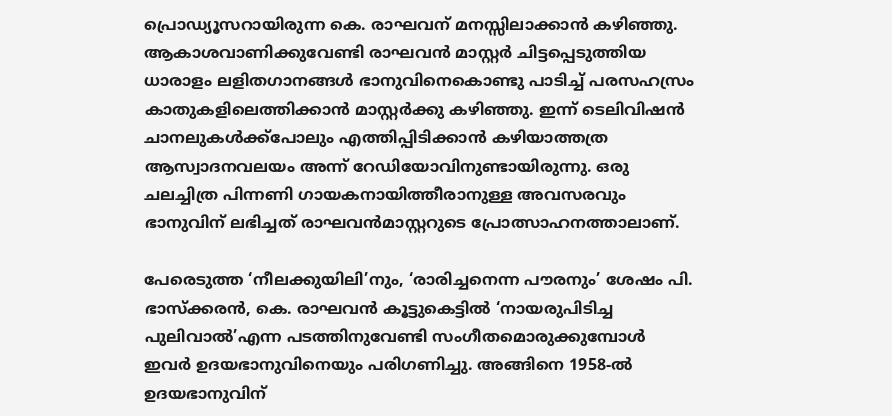പ്രൊഡ്യൂസറായിരുന്ന കെ. രാഘവന്‌ മനസ്സിലാക്കാന്‍ കഴിഞ്ഞു. ആകാശവാണിക്കുവേണ്ടി രാഘവന്‍ മാസ്റ്റര്‍ ചിട്ടപ്പെടുത്തിയ ധാരാളം ലളിതഗാനങ്ങള്‍ ഭാനുവിനെകൊണ്ടു പാടിച്ച്‌ പരസഹസ്രം കാതുകളിലെത്തിക്കാന്‍ മാസ്റ്റര്‍ക്കു കഴിഞ്ഞു. ഇന്ന്‌ ടെലിവിഷന്‍ ചാനലുകള്‍ക്ക്പോലും എത്തിപ്പിടിക്കാന്‍ കഴിയാത്തത്ര ആസ്വാദനവലയം അന്ന്‌ റേഡിയോവിനുണ്ടായിരുന്നു. ഒരു ചലച്ചിത്ര പിന്നണി ഗായകനായിത്തീരാനുള്ള അവസരവും ഭാനുവിന്‌ ലഭിച്ചത്‌ രാഘവന്‍മാസ്റ്ററുടെ പ്രോത്സാഹനത്താലാണ്‌.

പേരെടുത്ത ‘നീലക്കുയിലി’നും, ‘രാരിച്ചനെന്ന പൗരനും’ ശേഷം പി. ഭാസ്ക്കരന്‍, കെ. രാഘവന്‍ കൂട്ടുകെട്ടില്‍ ‘നായരുപിടിച്ച പുലിവാല്‍’എന്ന പടത്തിനുവേണ്ടി സംഗീതമൊരുക്കുമ്പോള്‍ ഇവര്‍ ഉദയഭാനുവിനെയും പരിഗണിച്ചു. അങ്ങിനെ 1958-ല്‍ ഉദയഭാനുവിന്‌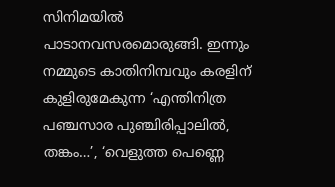സിനിമയില്‍ പാടാനവസരമൊരുങ്ങി. ഇന്നും നമ്മുടെ കാതിനിമ്പവും കരളിന്‌ കുളിരുമേകുന്ന ‘എന്തിനിത്ര പഞ്ചസാര പുഞ്ചിരിപ്പാലില്‍, തങ്കം…’, ‘വെളുത്ത പെണ്ണെ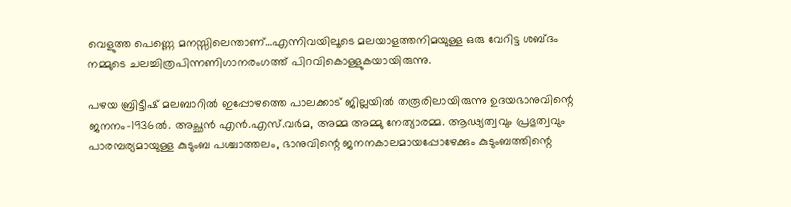വെളുത്ത പെണ്ണെ മനസ്സിലെന്താണ്‌…എന്നിവയിലൂടെ മലയാളത്തനിമയുള്ള ഒരു വേറിട്ട ശബ്ദം നമ്മുടെ ചലച്ചിത്രപിന്നണിഗാനരംഗത്ത്‌ പിറവികൊള്ളുകയായിരുന്നു.

പഴയ ബ്രിട്ടീഷ്‌ മലബാറില്‍ ഇപ്പോഴത്തെ പാലക്കാട്‌ ജില്ലയില്‍ തരൂരിലായിരുന്നു ഉദയഭാനുവിന്റെ ജനനം-1936ല്‍. അച്ഛന്‍ എന്‍.എസ്‌.വര്‍മ, അമ്മ അമ്മു നേത്യാരമ്മ. ആഢ്യത്വവും പ്രഭുത്വവും പാരമ്പര്യമായുള്ള കുടുംബ പശ്ചാത്തലം, ഭാനുവിന്റെ ജനനകാലമായപ്പോഴേക്കും കുടുംബത്തിന്റെ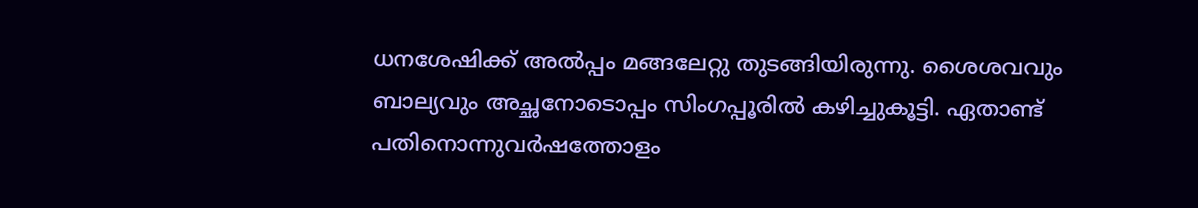ധനശേഷിക്ക്‌ അല്‍പ്പം മങ്ങലേറ്റു തുടങ്ങിയിരുന്നു. ശൈശവവും ബാല്യവും അച്ഛനോടൊപ്പം സിംഗപ്പൂരില്‍ കഴിച്ചുകൂട്ടി. ഏതാണ്ട്‌ പതിനൊന്നുവര്‍ഷത്തോളം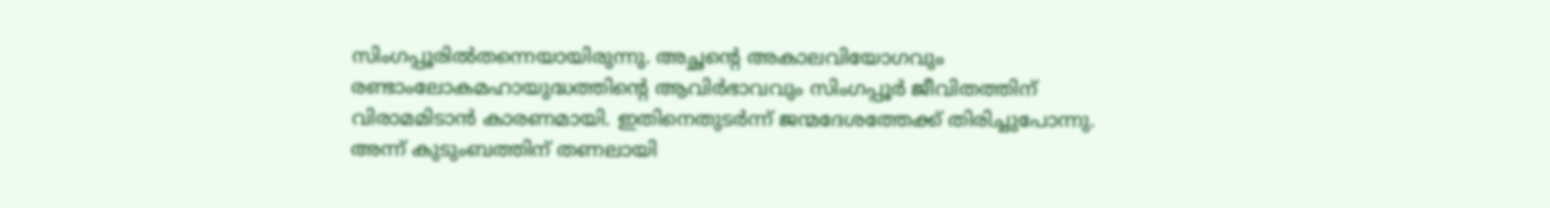സിംഗപ്പൂരില്‍തന്നെയായിരുന്നു. അച്ഛന്റെ അകാലവിയോഗവും രണ്ടാംലോകമഹായുദ്ധത്തിന്റെ ആവിര്‍ഭാവവും സിംഗപ്പൂര്‍ ജീവിതത്തിന്‌ വിരാമമിടാന്‍ കാരണമായി. ഇതിനെതുടര്‍ന്ന്‌ ജന്മദേശത്തേക്ക്‌ തിരിച്ചുപോന്നു. അന്ന്‌ കുടുംബത്തിന്‌ തണലായി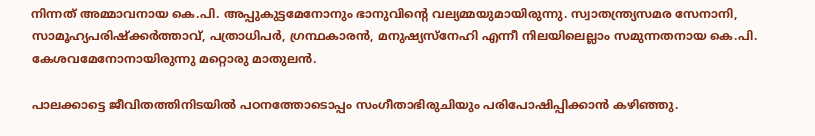നിന്നത്‌ അമ്മാവനായ കെ.പി. അപ്പുകുട്ടമേനോനും ഭാനുവിന്റെ വല്യമ്മയുമായിരുന്നു. സ്വാതന്ത്ര്യസമര സേനാനി, സാമൂഹ്യപരിഷ്ക്കര്‍ത്താവ്‌, പത്രാധിപര്‍, ഗ്രന്ഥകാരന്‍, മനുഷ്യസ്നേഹി എന്നീ നിലയിലെല്ലാം സമുന്നതനായ കെ.പി. കേശവമേനോനായിരുന്നു മറ്റൊരു മാതുലന്‍.

പാലക്കാട്ടെ ജീവിതത്തിനിടയില്‍ പഠനത്തോടൊപ്പം സംഗീതാഭിരുചിയും പരിപോഷിപ്പിക്കാന്‍ കഴിഞ്ഞു.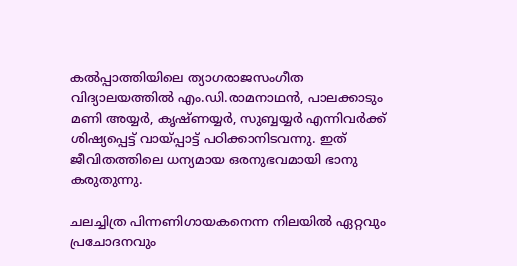കല്‍പ്പാത്തിയിലെ ത്യാഗരാജസംഗീത വിദ്യാലയത്തില്‍ എം.ഡി.രാമനാഥന്‍, പാലക്കാടും മണി അയ്യര്‍, കൃഷ്ണയ്യര്‍, സുബ്ബയ്യര്‍ എന്നിവര്‍ക്ക്‌ ശിഷ്യപ്പെട്ട്‌ വായ്‌പ്പാട്ട്‌ പഠിക്കാനിടവന്നു. ഇത്‌ ജീവിതത്തിലെ ധന്യമായ ഒരനുഭവമായി ഭാനു കരുതുന്നു.

ചലച്ചിത്ര പിന്നണിഗായകനെന്ന നിലയില്‍ ഏറ്റവും പ്രചോദനവും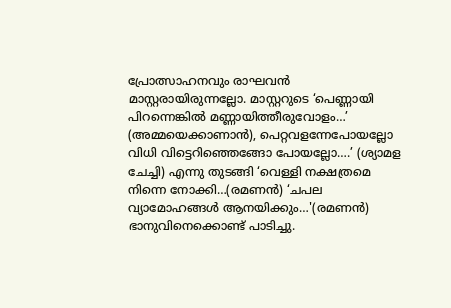പ്രോത്സാഹനവും രാഘവന്‍ മാസ്റ്റരായിരുന്നല്ലോ. മാസ്റ്ററുടെ ‘പെണ്ണായി പിറന്നെങ്കില്‍ മണ്ണായിത്തീരുവോളം…’ (അമ്മയെക്കാണാന്‍), പെറ്റവളന്നേപോയല്ലോ വിധി വിട്ടെറിഞ്ഞെങ്ങോ പോയല്ലോ….’ (ശ്യാമള ചേച്ചി) എന്നു തുടങ്ങി ‘വെള്ളി നക്ഷത്രമെ നിന്നെ നോക്കി…(രമണന്‍) ‘ചപല വ്യാമോഹങ്ങള്‍ ആനയിക്കും…'(രമണന്‍) ഭാനുവിനെക്കൊണ്ട്‌ പാടിച്ചു.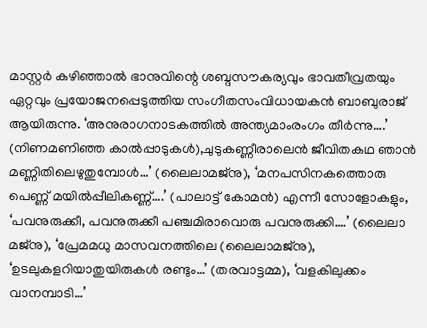മാസ്റ്റര്‍ കഴിഞ്ഞാല്‍ ഭാനുവിന്റെ ശബ്ദസൗകര്യവും ഭാവതീവ്രതയും ഏറ്റവും പ്രയോജനപ്പെടുത്തിയ സംഗീതസംവിധായകന്‍ ബാബുരാജ്‌ ആയിരുന്നു. ‘അനുരാഗനാടകത്തില്‍ അന്ത്യമാംരംഗം തീര്‍ന്നു….’ (നിണമണിഞ്ഞ കാല്‍പ്പാടുകള്‍),ചുടുകണ്ണീരാലെന്‍ ജീവിതകഥ ഞാന്‍ മണ്ണിതിലെഴുതുമ്പോള്‍…’ (ലൈലാമജ്നു), ‘മനപസിനകത്തൊരു പെണ്ണ്‌ മയില്‍പ്പീലികണ്ണ്‌….’ (പാലാട്ട്‌ കോമന്‍) എന്നീ സോളോകളും, ‘പവനുരുക്കീ, പവനുരുക്കീ പഞ്ചമിരാവൊരു പവനുരുക്കി….’ (ലൈലാ മജ്നു), ‘പ്രേമമധു മാസവനത്തിലെ (ലൈലാമജ്നു), ‘ഉടലുകളറിയാതുയിരുകള്‍ രണ്ടും…’ (തരവാട്ടമ്മ), ‘വളകിലുക്കം വാനമ്പാടി…’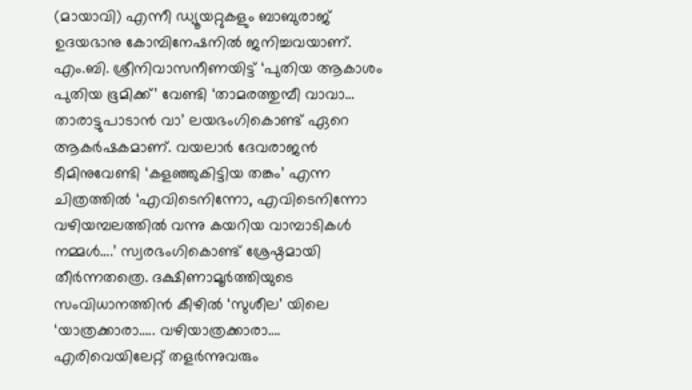(മായാവി) എന്നീ ഡ്യൂയറ്റുകളും ബാബുരാജ്‌ ഉദയഭാനു കോമ്പിനേഷനില്‍ ജനിച്ചവയാണ്‌. എം.ബി. ശ്രീനിവാസനീണയിട്ട്‌ ‘പുതിയ ആകാശം പുതിയ ഭൂമിക്ക്‌’ വേണ്ടി ‘താമരത്തുമ്പീ വാവാ… താരാട്ടുപാടാന്‍ വാ’ ലയഭംഗികൊണ്ട്‌ ഏറെ ആകര്‍ഷകമാണ്‌. വയലാര്‍ ദേവരാജന്‍ ടീമിനുവേണ്ടി ‘കളഞ്ഞുകിട്ടിയ തങ്കം’ എന്ന ചിത്രത്തില്‍ ‘എവിടെനിന്നോ, എവിടെനിന്നോ വഴിയമ്പലത്തില്‍ വന്നു കയറിയ വാമ്പാടികള്‍ നമ്മള്‍….’ സ്വരഭംഗികൊണ്ട്‌ ശ്രേഷ്ഠമായി തീര്‍ന്നതത്രെ. ദക്ഷിണാമൂര്‍ത്തിയുടെ സംവിധാനത്തിന്‍ കീഴില്‍ ‘സുശീല’ യിലെ ‘യാത്രക്കാരാ….. വഴിയാത്രക്കാരാ…. എരിവെയിലേറ്റ്‌ തളര്‍ന്നുവരും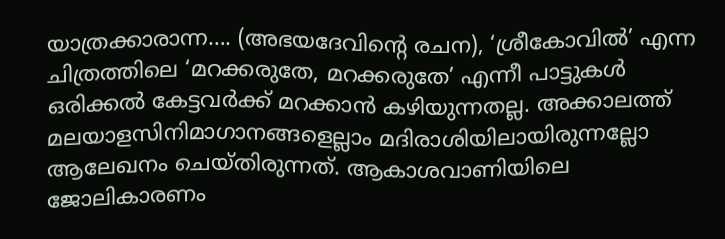യാത്രക്കാരാന്ന…. (അഭയദേവിന്റെ രചന), ‘ശ്രീകോവില്‍’ എന്ന ചിത്രത്തിലെ ‘മറക്കരുതേ, മറക്കരുതേ’ എന്നീ പാട്ടുകള്‍ ഒരിക്കല്‍ കേട്ടവര്‍ക്ക്‌ മറക്കാന്‍ കഴിയുന്നതല്ല. അക്കാലത്ത്‌ മലയാളസിനിമാഗാനങ്ങളെല്ലാം മദിരാശിയിലായിരുന്നല്ലോ ആലേഖനം ചെയ്തിരുന്നത്‌. ആകാശവാണിയിലെ ജോലികാരണം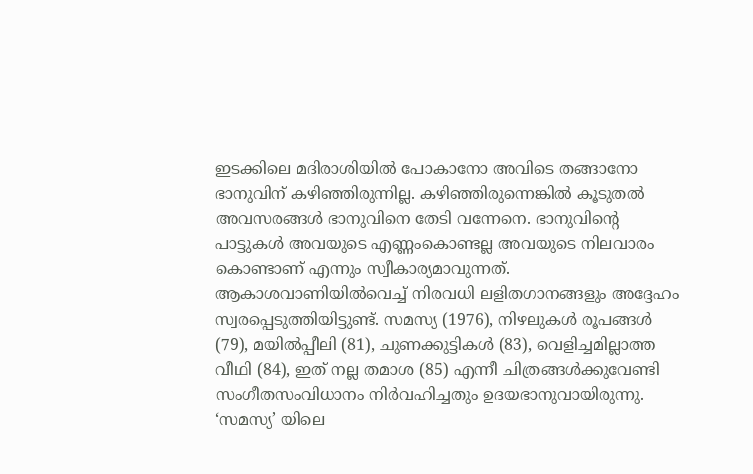ഇടക്കിലെ മദിരാശിയില്‍ പോകാനോ അവിടെ തങ്ങാനോ ഭാനുവിന്‌ കഴിഞ്ഞിരുന്നില്ല. കഴിഞ്ഞിരുന്നെങ്കില്‍ കൂടുതല്‍ അവസരങ്ങള്‍ ഭാനുവിനെ തേടി വന്നേനെ. ഭാനുവിന്റെ പാട്ടുകള്‍ അവയുടെ എണ്ണംകൊണ്ടല്ല അവയുടെ നിലവാരം കൊണ്ടാണ്‌ എന്നും സ്വീകാര്യമാവുന്നത്‌. ആകാശവാണിയില്‍വെച്ച്‌ നിരവധി ലളിതഗാനങ്ങളും അദ്ദേഹം സ്വരപ്പെടുത്തിയിട്ടുണ്ട്‌. സമസ്യ (1976), നിഴലുകള്‍ രൂപങ്ങള്‍ (79), മയില്‍പ്പീലി (81), ചുണക്കുട്ടികള്‍ (83), വെളിച്ചമില്ലാത്ത വീഥി (84), ഇത്‌ നല്ല തമാശ (85) എന്നീ ചിത്രങ്ങള്‍ക്കുവേണ്ടി സംഗീതസംവിധാനം നിര്‍വഹിച്ചതും ഉദയഭാനുവായിരുന്നു. ‘സമസ്യ’ യിലെ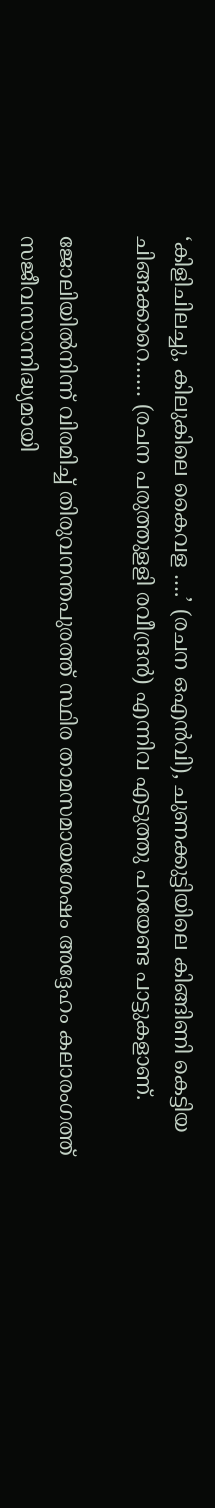‘കിളിചിലച്ചു, കിലുകിലെ കൈവള ….’ (രചന ഒഎന്‍വി), ചുണക്കുട്ടിയിലെ കിങ്ങിണി കെട്ടിയ ചിങ്ങക്കാറെ…… (രചന പരുത്തുളളി രവീന്ദ്രന്‍) എന്നിവ എടുത്തു പറയേണ്ട പാട്ടുകളാണ്‌.

ജോലിയില്‍നിന്ന്‌ വിരമിച്ച്‌ തിരുവനന്തപുരത്ത്‌ സ്ഥിര താമസമായശേഷം അദ്ദേഹം കലാരംഗത്ത്‌ സജീവസാന്നിദ്ധ്യമായി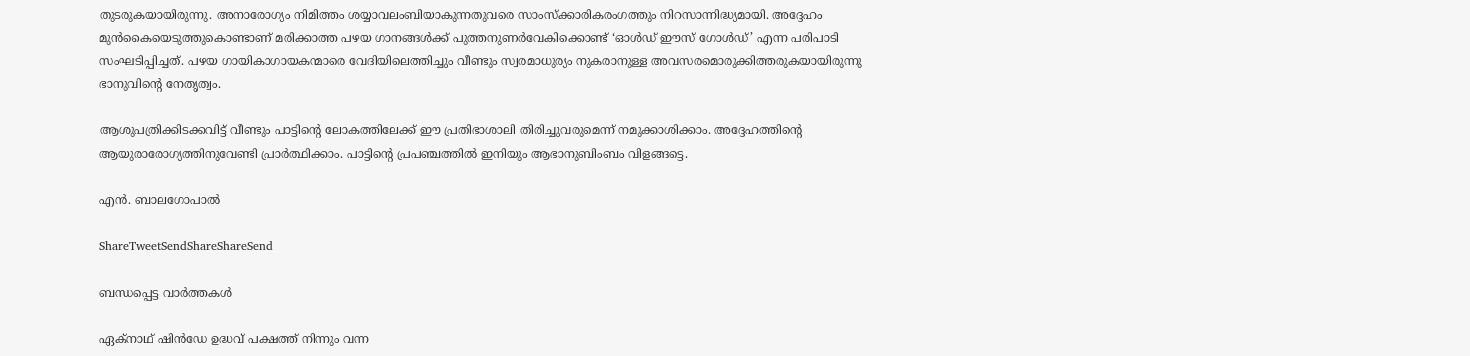തുടരുകയായിരുന്നു. അനാരോഗ്യം നിമിത്തം ശയ്യാവലംബിയാകുന്നതുവരെ സാംസ്ക്കാരികരംഗത്തും നിറസാന്നിദ്ധ്യമായി. അദ്ദേഹം മുന്‍കൈയെടുത്തുകൊണ്ടാണ്‌ മരിക്കാത്ത പഴയ ഗാനങ്ങള്‍ക്ക്‌ പുത്തനുണര്‍വേകിക്കൊണ്ട്‌ ‘ഓള്‍ഡ്‌ ഈസ്‌ ഗോള്‍ഡ്‌’ എന്ന പരിപാടി സംഘടിപ്പിച്ചത്‌. പഴയ ഗായികാഗായകന്മാരെ വേദിയിലെത്തിച്ചും വീണ്ടും സ്വരമാധുര്യം നുകരാനുള്ള അവസരമൊരുക്കിത്തരുകയായിരുന്നു ഭാനുവിന്റെ നേതൃത്വം.

ആശുപത്രിക്കിടക്കവിട്ട്‌ വീണ്ടും പാട്ടിന്റെ ലോകത്തിലേക്ക്‌ ഈ പ്രതിഭാശാലി തിരിച്ചുവരുമെന്ന്‌ നമുക്കാശിക്കാം. അദ്ദേഹത്തിന്റെ ആയുരാരോഗ്യത്തിനുവേണ്ടി പ്രാര്‍ത്ഥിക്കാം. പാട്ടിന്റെ പ്രപഞ്ചത്തില്‍ ഇനിയും ആഭാനുബിംബം വിളങ്ങട്ടെ.

എന്‍. ബാലഗോപാല്‍

ShareTweetSendShareShareSend

ബന്ധപ്പെട്ട വാര്‍ത്തകള്‍

ഏക്നാഥ് ഷിന്‍ഡേ ഉദ്ധവ് പക്ഷത്ത് നിന്നും വന്ന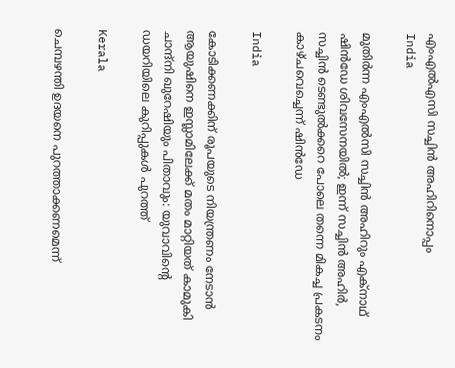എംഎല്‍എസി സച്ചിന്‍ അഹിറിനൊപ്പം
India

മുതിർന്ന എം‌എൽ‌സി സച്ചിൻ അഹിറും എക്നാഥ് ഷിന്‍ഡേ ശിവസേനയിൽ; ഇന്ന് സച്ചിൻ അഹിർ, സച്ചിൻ ടെണ്ടുൽക്കറെ പോലെ തന്നെ മികച്ച പ്രകടനം കാഴ്ചവെച്ചെന്ന് ഷിന്‍ഡേ

India

കോടിക്കണക്കിന് രൂപയുടെ നിയന്ത്രണം നേടാൻ ആയുഷിനെ ഇസ്ലാമിലേക്ക് മതം മാറ്റിയത് കാമുകി ചാന്ദ്‌നി ഖുറേഷിയും പിതാവും: യുവാവിന്റെ ഡയറിയിലെ കുറിപ്പുകൾ പുറത്ത്

Kerala

ചെമ്പഴന്തി ഉദയനെ പുറത്താക്കണമെന്ന്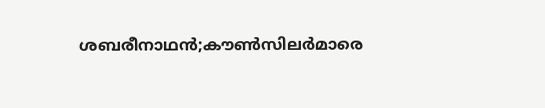ശബരീനാഥന്‍;കൗണ്‍സിലര്‍മാരെ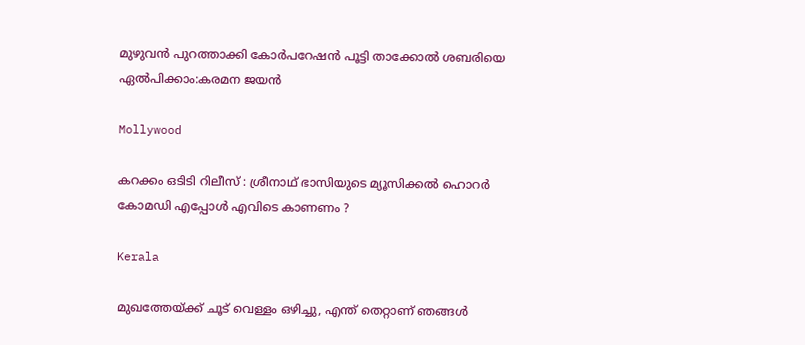മുഴുവന്‍ പുറത്താക്കി കോര്‍പറേഷന്‍ പൂട്ടി താക്കോല്‍ ശബരിയെ ഏല്‍പിക്കാം:കരമന ജയന്‍

Mollywood

കറക്കം ഒടിടി റിലീസ് : ശ്രീനാഥ് ഭാസിയുടെ മ്യൂസിക്കൽ ഹൊറർ കോമഡി എപ്പോൾ എവിടെ കാണണം ?

Kerala

മുഖത്തേയ്‌ക്ക് ചൂട് വെള്ളം ഒഴിച്ചു, എന്ത് തെറ്റാണ് ഞങ്ങൾ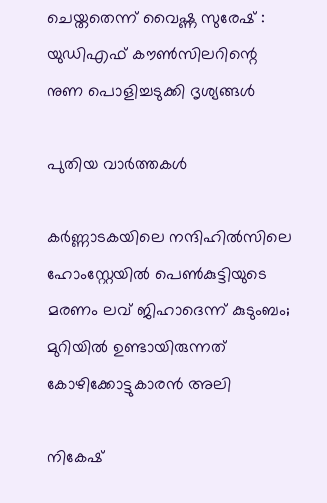ചെയ്തതെന്ന് വൈഷ്ണ സുരേഷ് : യുഡിഎഫ് കൗൺസിലറിന്റെ നുണ പൊളിച്ചടുക്കി ദൃശ്യങ്ങൾ

പുതിയ വാര്‍ത്തകള്‍

കര്‍ണ്ണാടകയിലെ നന്ദിഹില്‍സിലെ ഹോംസ്റ്റേയില്‍ പെണ്‍കുട്ടിയുടെ മരണം ലവ് ജിഹാദെന്ന് കുടുംബം; മുറിയില്‍ ഉണ്ടായിരുന്നത് കോഴിക്കോട്ടുകാരന്‍ അലി

നികേഷ്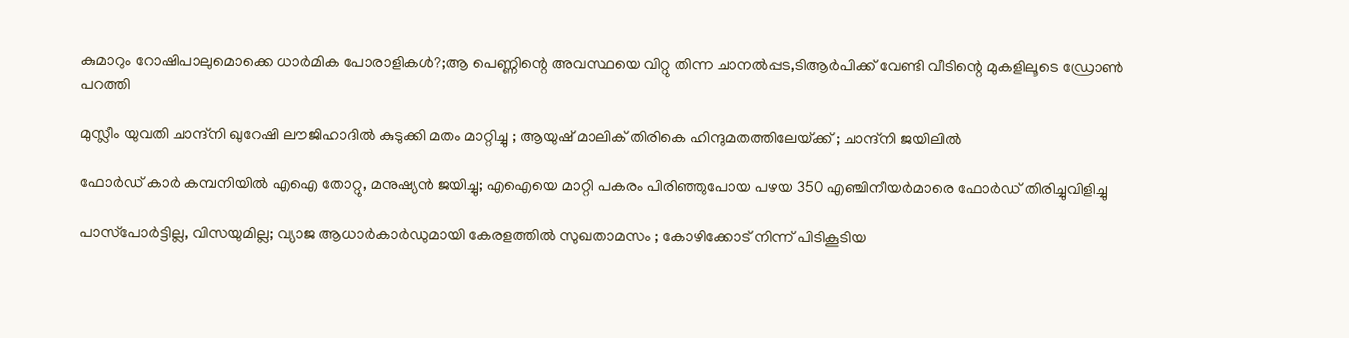കുമാറും റോഷിപാലുമൊക്കെ ധാർമിക പോരാളികൾ?;ആ പെണ്ണിന്റെ അവസ്ഥയെ വിറ്റു തിന്ന ചാനൽപ്പട,ടിആർപിക്ക് വേണ്ടി വീടിന്റെ മുകളിലൂടെ ഡ്രോൺ പറത്തി

മുസ്ലീം യുവതി ചാന്ദ്നി ഖുറേഷി ലൗജിഹാദിൽ കുടുക്കി മതം മാറ്റിച്ചു ; ആയുഷ് മാലിക് തിരികെ ഹിന്ദുമതത്തിലേയ്‌ക്ക് ; ചാന്ദ്നി ജയിലിൽ

ഫോര്‍ഡ് കാര്‍ കമ്പനിയില്‍ എഐ തോറ്റു, മനുഷ്യന്‍ ജയിച്ചു; എഐയെ മാറ്റി പകരം പിരിഞ്ഞുപോയ പഴയ 350 എഞ്ചിനീയര്‍മാരെ ഫോര്‍ഡ് തിരിച്ചുവിളിച്ചു

പാസ്‌പോർട്ടില്ല, വിസയുമില്ല; വ്യാജ ആധാർകാർഡുമായി കേരളത്തിൽ സുഖതാമസം ; കോഴിക്കോട് നിന്ന് പിടികൂടിയ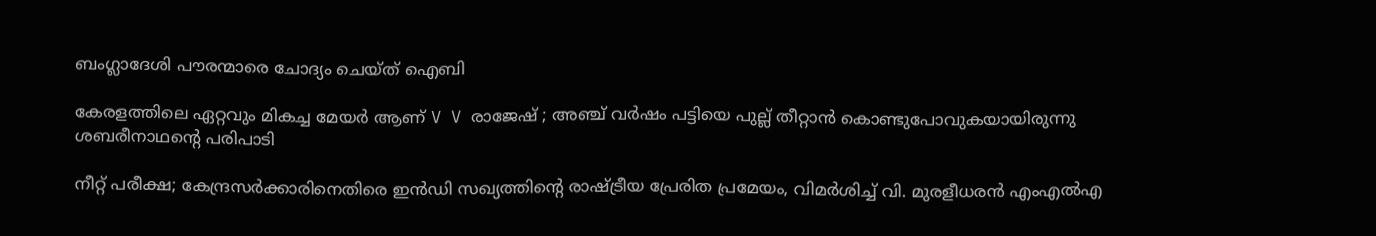ബംഗ്ലാദേശി പൗരന്മാരെ ചോദ്യം ചെയ്ത് ഐബി

കേരളത്തിലെ ഏറ്റവും മികച്ച മേയർ ആണ് V V രാജേഷ് ; അഞ്ച് വർഷം പട്ടിയെ പുല്ല് തീറ്റാൻ കൊണ്ടുപോവുകയായിരുന്നു ശബരീനാഥന്റെ പരിപാടി

നീറ്റ് പരീക്ഷ; കേന്ദ്രസർക്കാരിനെതിരെ ഇൻഡി സഖ്യത്തിന്റെ രാഷ്‌ട്രീയ പ്രേരിത പ്രമേയം, വിമർശിച്ച് വി. മുരളീധരൻ എംഎൽഎ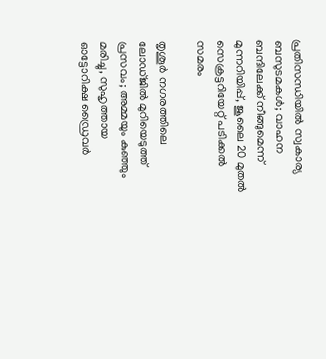പ്രതിസന്ധിയിൽ സ്വകാര്യ ബസുടമകൾ; വാഹന ബന്ദിലേക്ക് നീങ്ങുമെന്ന് മുന്നറിയിപ്പ്, ജൂലൈ 20 മുതൽ സെക്രട്ടറിയേറ്റ് പടിക്കൽ സമരം

തൃശൂർ നഗരത്തിലെ ലോഡ്ജിൽ മുറിയെടുത്ത് പ്രസവം; അമ്മയും കുഞ്ഞും മരിച്ചു, സുഹൃത്തായ ഓട്ടോറിക്ഷ ഡ്രൈവർ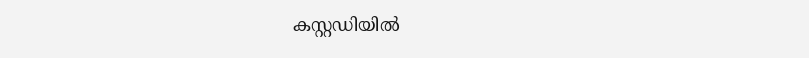കസ്റ്റഡിയിൽ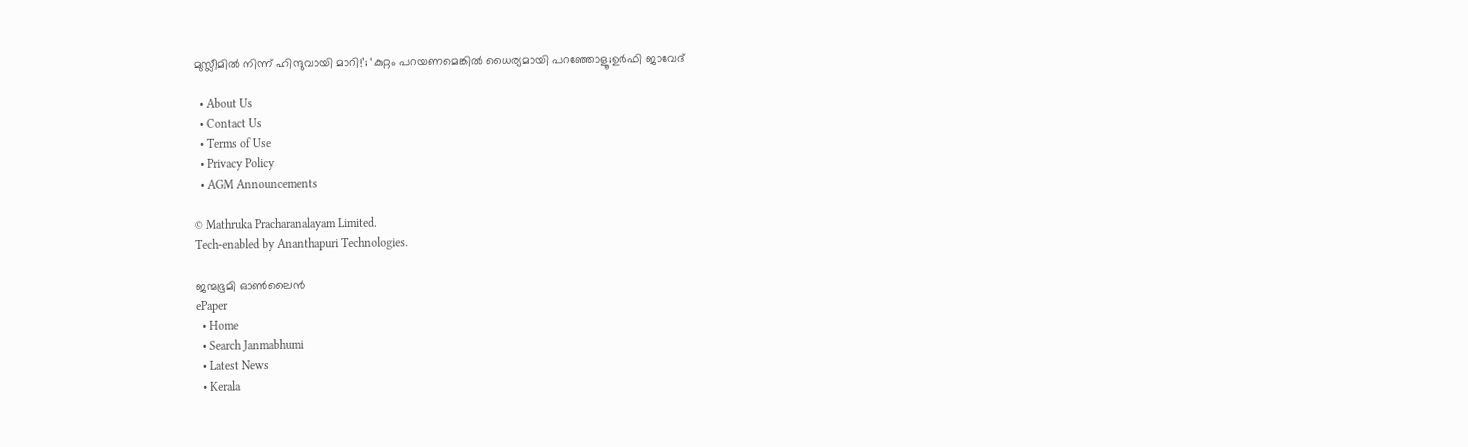മുസ്ലീമിൽ നിന്ന് ഹിന്ദുവായി മാറി!’; ‘കുറ്റം പറയണമെങ്കിൽ ധൈര്യമായി പറഞ്ഞോളൂ;ഉർഫി ജാവേദ്

  • About Us
  • Contact Us
  • Terms of Use
  • Privacy Policy
  • AGM Announcements

© Mathruka Pracharanalayam Limited.
Tech-enabled by Ananthapuri Technologies.

ജന്മഭൂമി ഓണ്‍ലൈന്‍
ePaper
  • Home
  • Search Janmabhumi
  • Latest News
  • Kerala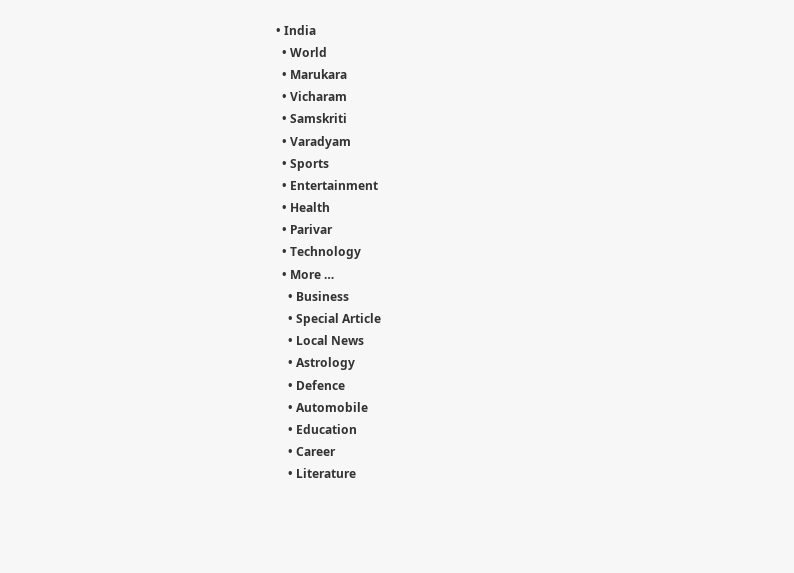• India
  • World
  • Marukara
  • Vicharam
  • Samskriti
  • Varadyam
  • Sports
  • Entertainment
  • Health
  • Parivar
  • Technology
  • More …
    • Business
    • Special Article
    • Local News
    • Astrology
    • Defence
    • Automobile
    • Education
    • Career
    • Literature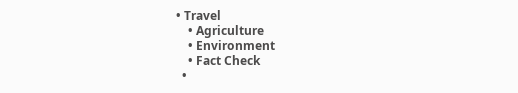• Travel
    • Agriculture
    • Environment
    • Fact Check
  •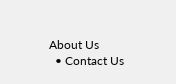About Us
  • Contact Us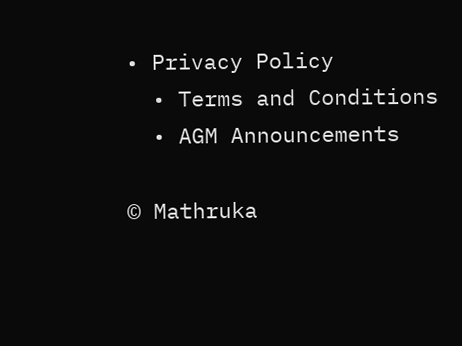• Privacy Policy
  • Terms and Conditions
  • AGM Announcements

© Mathruka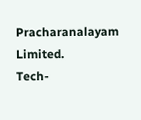Pracharanalayam Limited.
Tech-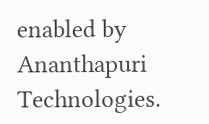enabled by Ananthapuri Technologies.